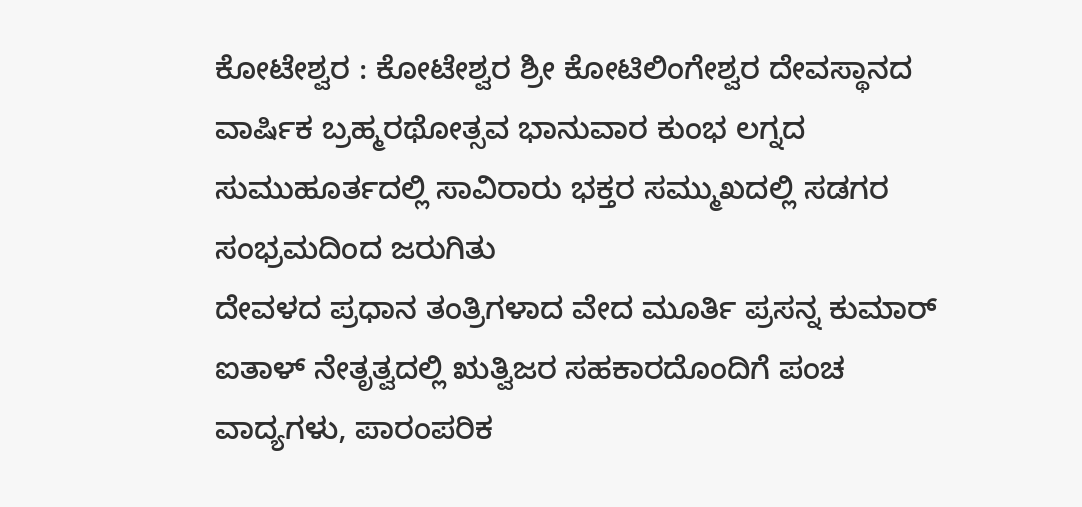ಕೋಟೇಶ್ವರ : ಕೋಟೇಶ್ವರ ಶ್ರೀ ಕೋಟಿಲಿಂಗೇಶ್ವರ ದೇವಸ್ಥಾನದ ವಾರ್ಷಿಕ ಬ್ರಹ್ಮರಥೋತ್ಸವ ಭಾನುವಾರ ಕುಂಭ ಲಗ್ನದ ಸುಮುಹೂರ್ತದಲ್ಲಿ ಸಾವಿರಾರು ಭಕ್ತರ ಸಮ್ಮುಖದಲ್ಲಿ ಸಡಗರ ಸಂಭ್ರಮದಿಂದ ಜರುಗಿತು
ದೇವಳದ ಪ್ರಧಾನ ತಂತ್ರಿಗಳಾದ ವೇದ ಮೂರ್ತಿ ಪ್ರಸನ್ನ ಕುಮಾರ್ ಐತಾಳ್ ನೇತೃತ್ವದಲ್ಲಿ ಋತ್ವಿಜರ ಸಹಕಾರದೊಂದಿಗೆ ಪಂಚ ವಾದ್ಯಗಳು, ಪಾರಂಪರಿಕ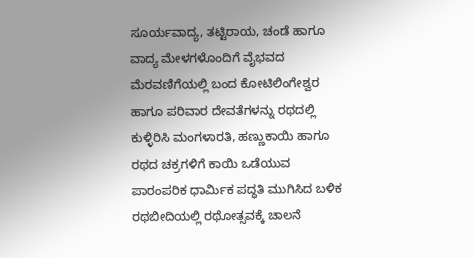ಸೂರ್ಯವಾದ್ಯ, ತಟ್ಟಿರಾಯ, ಚಂಡೆ ಹಾಗೂ ವಾದ್ಯ ಮೇಳಗಳೊಂದಿಗೆ ವೈಭವದ ಮೆರವಣಿಗೆಯಲ್ಲಿ ಬಂದ ಕೋಟಿಲಿಂಗೇಶ್ವರ ಹಾಗೂ ಪರಿವಾರ ದೇವತೆಗಳನ್ನು ರಥದಲ್ಲಿ ಕುಳ್ಳಿರಿಸಿ ಮಂಗಳಾರತಿ, ಹಣ್ಣುಕಾಯಿ ಹಾಗೂ ರಥದ ಚಕ್ರಗಳಿಗೆ ಕಾಯಿ ಒಡೆಯುವ ಪಾರಂಪರಿಕ ಧಾರ್ಮಿಕ ಪದ್ಧತಿ ಮುಗಿಸಿದ ಬಳಿಕ ರಥಬೀದಿಯಲ್ಲಿ ರಥೋತ್ಸವಕ್ಕೆ ಚಾಲನೆ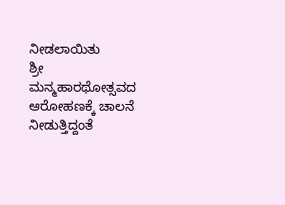ನೀಡಲಾಯಿತು
ಶ್ರೀ ಮನ್ಮಹಾರಥೋತ್ಸವದ ಆರೋಹಣಕ್ಕೆ ಚಾಲನೆ ನೀಡುತ್ತಿದ್ದಂತೆ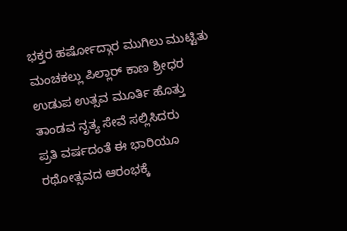ಭಕ್ತರ ಹರ್ಷೋದ್ಗಾರ ಮುಗಿಲು ಮುಟ್ಟಿತು ಮಂಚಕಲ್ಲು ಪಿಲ್ಲಾರ್ ಕಾಣ ಶ್ರೀಧರ ಉಡುಪ ಉತ್ಸವ ಮೂರ್ತಿ ಹೊತ್ತು ತಾಂಡವ ನೃತ್ಯ ಸೇವೆ ಸಲ್ಲಿಸಿದರು
ಪ್ರತಿ ವರ್ಷದಂತೆ ಈ ಭಾರಿಯೂ ರಥೋತ್ಸವದ ಆರಂಭಕ್ಕೆ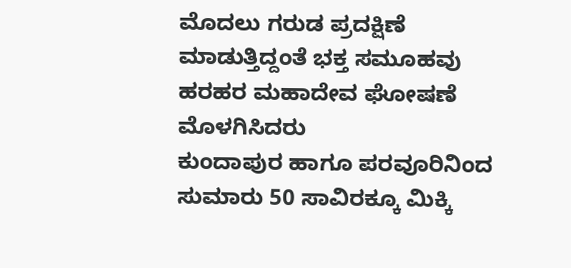ಮೊದಲು ಗರುಡ ಪ್ರದಕ್ಷಿಣೆ ಮಾಡುತ್ತಿದ್ದಂತೆ ಭಕ್ತ ಸಮೂಹವು ಹರಹರ ಮಹಾದೇವ ಘೋಷಣೆ ಮೊಳಗಿಸಿದರು
ಕುಂದಾಪುರ ಹಾಗೂ ಪರವೂರಿನಿಂದ ಸುಮಾರು 50 ಸಾವಿರಕ್ಕೂ ಮಿಕ್ಕಿ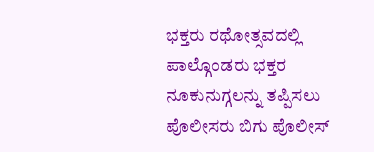ಭಕ್ತರು ರಥೋತ್ಸವದಲ್ಲಿ ಪಾಲ್ಗೊಂಡರು ಭಕ್ತರ ನೂಕುನುಗ್ಗಲನ್ನು ತಪ್ಪಿಸಲು ಪೊಲೀಸರು ಬಿಗು ಪೊಲೀಸ್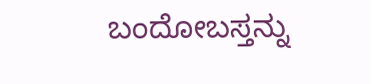ಬಂದೋಬಸ್ತನ್ನು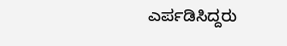ಎರ್ಪಡಿಸಿದ್ದರು